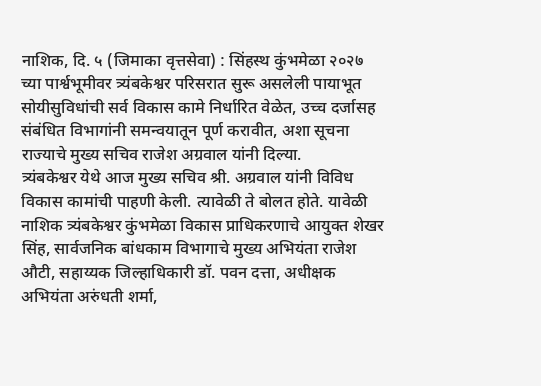नाशिक, दि. ५ (जिमाका वृत्तसेवा) : सिंहस्थ कुंभमेळा २०२७ च्या पार्श्वभूमीवर त्र्यंबकेश्वर परिसरात सुरू असलेली पायाभूत सोयीसुविधांची सर्व विकास कामे निर्धारित वेळेत, उच्च दर्जासह संबंधित विभागांनी समन्वयातून पूर्ण करावीत, अशा सूचना राज्याचे मुख्य सचिव राजेश अग्रवाल यांनी दिल्या.
त्र्यंबकेश्वर येथे आज मुख्य सचिव श्री. अग्रवाल यांनी विविध विकास कामांची पाहणी केली. त्यावेळी ते बोलत होते. यावेळी नाशिक त्र्यंबकेश्वर कुंभमेळा विकास प्राधिकरणाचे आयुक्त शेखर सिंह, सार्वजनिक बांधकाम विभागाचे मुख्य अभियंता राजेश औटी, सहाय्यक जिल्हाधिकारी डॉ. पवन दत्ता, अधीक्षक अभियंता अरुंधती शर्मा,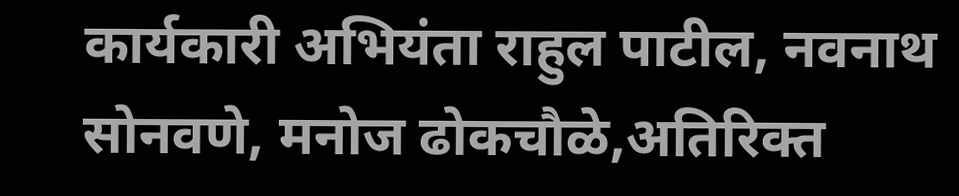कार्यकारी अभियंता राहुल पाटील, नवनाथ सोनवणे, मनोज ढोकचौळे,अतिरिक्त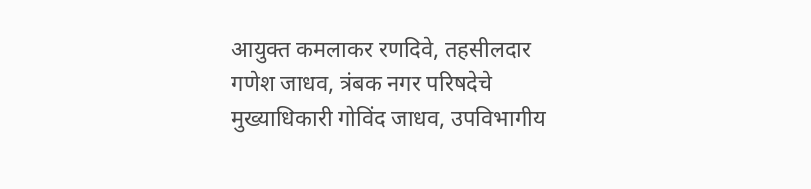आयुक्त कमलाकर रणदिवे, तहसीलदार गणेश जाधव, त्रंबक नगर परिषदेचे मुख्याधिकारी गोविंद जाधव, उपविभागीय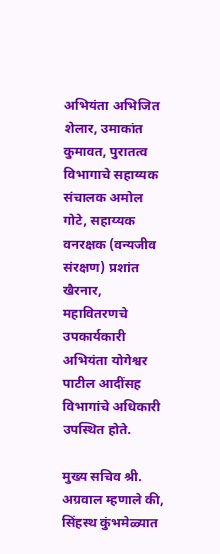अभियंता अभिजित शेलार, उमाकांत कुमावत, पुरातत्व विभागाचे सहाय्यक संचालक अमोल गोटे, सहाय्यक वनरक्षक (वन्यजीव संरक्षण) प्रशांत खैरनार, महावितरणचे उपकार्यकारी अभियंता योगेश्वर पाटील आदींसह विभागांचे अधिकारी उपस्थित होते.

मुख्य सचिव श्री. अग्रवाल म्हणाले की, सिंहस्थ कुंभमेळ्यात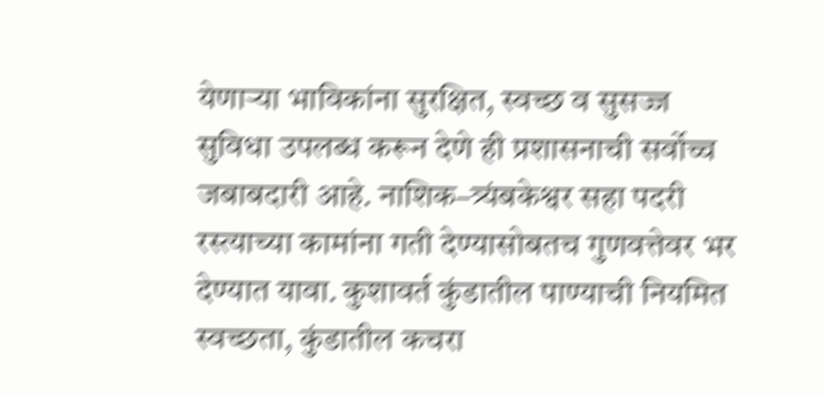येणाऱ्या भाविकांना सुरक्षित, स्वच्छ व सुसज्ज सुविधा उपलब्ध करून देणे ही प्रशासनाची सर्वोच्च जबाबदारी आहे. नाशिक–त्र्यंबकेश्वर सहा पदरी रस्त्याच्या कामांना गती देण्यासोबतच गुणवत्तेवर भर देण्यात यावा. कुशावर्त कुंडातील पाण्याची नियमित स्वच्छता, कुंडातील कचरा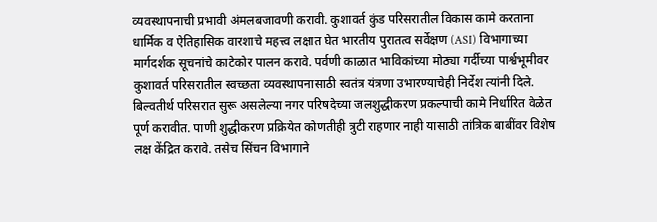व्यवस्थापनाची प्रभावी अंमलबजावणी करावी. कुशावर्त कुंड परिसरातील विकास कामे करताना धार्मिक व ऐतिहासिक वारशाचे महत्त्व लक्षात घेत भारतीय पुरातत्व सर्वेक्षण (ASI) विभागाच्या मार्गदर्शक सूचनांचे काटेकोर पालन करावे. पर्वणी काळात भाविकांच्या मोठ्या गर्दीच्या पार्श्वभूमीवर कुशावर्त परिसरातील स्वच्छता व्यवस्थापनासाठी स्वतंत्र यंत्रणा उभारण्याचेही निर्देश त्यांनी दिले.
बिल्वतीर्थ परिसरात सुरू असलेल्या नगर परिषदेच्या जलशुद्धीकरण प्रकल्पाची कामे निर्धारित वेळेत पूर्ण करावीत. पाणी शुद्धीकरण प्रक्रियेत कोणतीही त्रुटी राहणार नाही यासाठी तांत्रिक बाबींवर विशेष लक्ष केंद्रित करावे. तसेच सिंचन विभागाने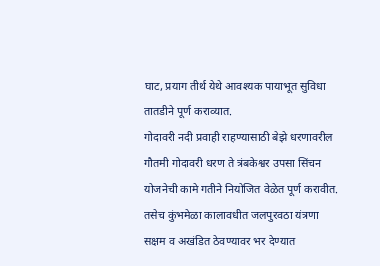घाट, प्रयाग तीर्थ येथे आवश्यक पायाभूत सुविधा तातडीने पूर्ण कराव्यात.
गोदावरी नदी प्रवाही राहण्यासाठी बेझे धरणावरील गौतमी गोदावरी धरण ते त्रंबकेश्वर उपसा सिंचन योजनेची कामे गतीने नियोजित वेळेत पूर्ण करावीत. तसेच कुंभमेळा कालावधीत जलपुरवठा यंत्रणा सक्षम व अखंडित ठेवण्यावर भर देण्यात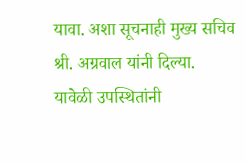यावा. अशा सूचनाही मुख्य सचिव श्री. अग्रवाल यांनी दिल्या.
यावेळी उपस्थितांनी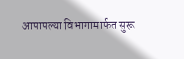आपापल्या विभागामार्फत सुरू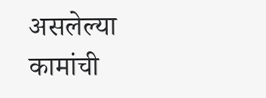असलेल्या कामांची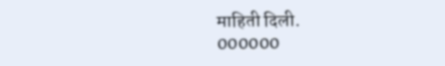माहिती दिली.
000000